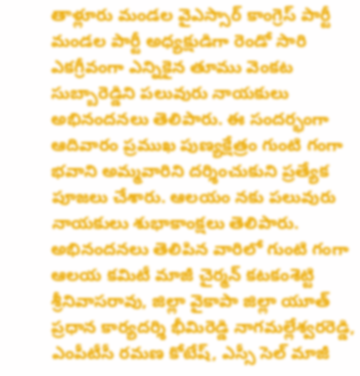తాళ్లూరు మండల వైఎస్సార్ కాంగ్రెస్ పార్టీ మండల పార్టీ అధ్యక్షుడిగా రెండో సారి ఎకగ్రీవంగా ఎన్నికైన తూము వెంకట సుబ్బారెడ్డిని పలువురు నాయకులు అభినందనలు తెలిపారు. ఈ సందర్భంగా ఆదివారం ప్రముఖ పుణ్యక్షేత్రం గుంటి గంగా భవాని అమ్మవారిని దర్శించుకుని ప్రత్యేక పూజలు చేశారు. ఆలయం నకు పలువురు నాయకులు శుభాకాంక్షలు తెలిపారు. అభినందనలు తెలిపిన వారిలో గుంటి గంగా ఆలయ కమిటీ మాజీ చైర్మన్ కటకంశెట్టి శ్రీనివాసరావు, జిల్లా వైకాపా జిల్లా యూత్ ప్రధాన కార్యదర్శి భీమిరెడ్డి నాగమల్లేశ్వరరెడ్డి, ఎంపీటీసీ రమణ కోటేష్, ఎస్సీ సెల్ మాజీ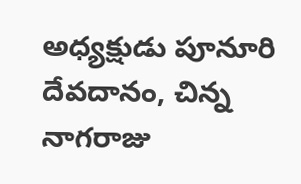అధ్యక్షుడు పూనూరి దేవదానం, చిన్న నాగరాజు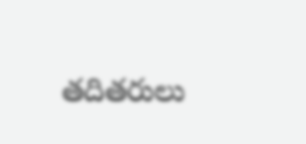తదితరులు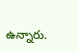ఉన్నారు.